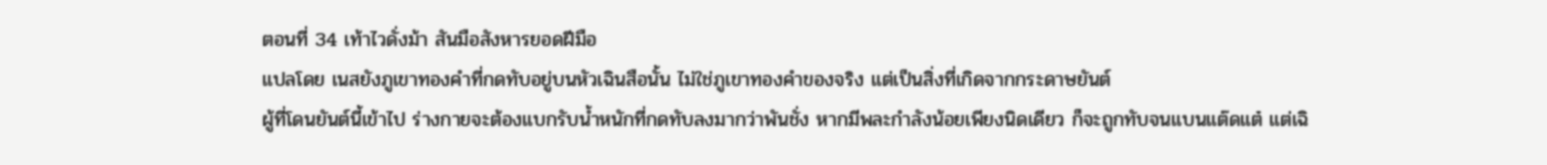ตอนที่ 34 เท้าไวดั่งม้า สันมือสังหารยอดฝีมือ
แปลโดย เนสยังภูเขาทองคำที่กดทับอยู่บนหัวเฉินสือนั้น ไม่ใช่ภูเขาทองคำของจริง แต่เป็นสิ่งที่เกิดจากกระดาษยันต์
ผู้ที่โดนยันต์นี้เข้าไป ร่างกายจะต้องแบกรับน้ำหนักที่กดทับลงมากว่าพันชั่ง หากมีพละกำลังน้อยเพียงนิดเดียว ก็จะถูกทับจนแบนแต๊ดแต๋ แต่เฉิ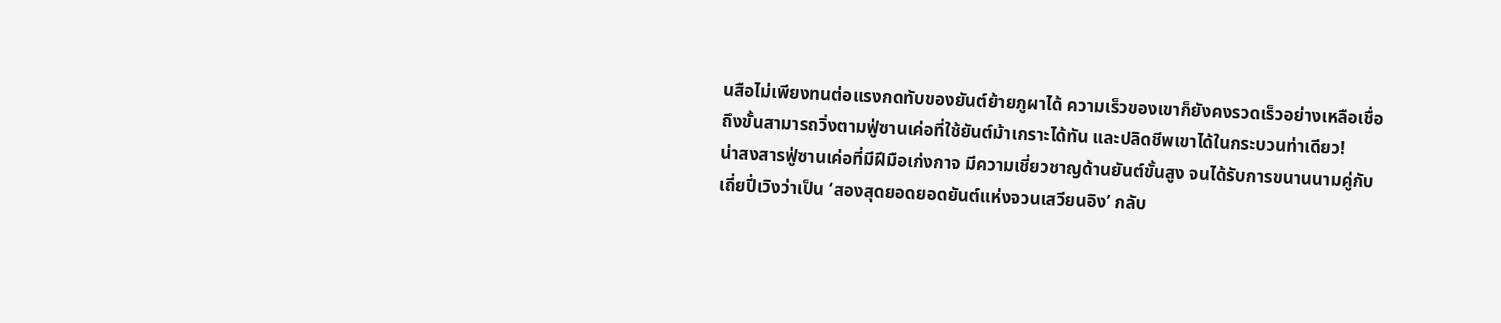นสือไม่เพียงทนต่อแรงกดทับของยันต์ย้ายภูผาได้ ความเร็วของเขาก็ยังคงรวดเร็วอย่างเหลือเชื่อ ถึงขั้นสามารถวิ่งตามฟู่ซานเค่อที่ใช้ยันต์ม้าเกราะได้ทัน และปลิดชีพเขาได้ในกระบวนท่าเดียว!
น่าสงสารฟู่ซานเค่อที่มีฝีมือเก่งกาจ มีความเชี่ยวชาญด้านยันต์ขั้นสูง จนได้รับการขนานนามคู่กับเถี่ยปี่เวิงว่าเป็น ‘สองสุดยอดยอดยันต์แห่งจวนเสวียนอิง’ กลับ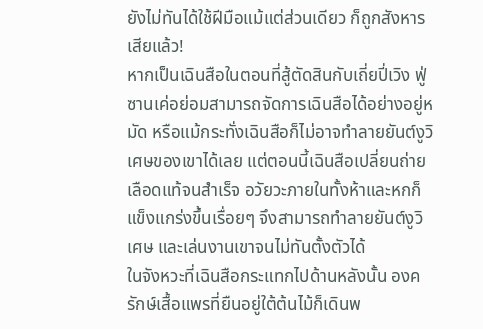ยังไม่ทันได้ใช้ฝีมือแม้แต่ส่วนเดียว ก็ถูกสังหารเสียแล้ว!
หากเป็นเฉินสือในตอนที่สู้ตัดสินกับเถี่ยปี่เวิง ฟู่ซานเค่อย่อมสามารถจัดการเฉินสือได้อย่างอยู่หมัด หรือแม้กระทั่งเฉินสือก็ไม่อาจทำลายยันต์งูวิเศษของเขาได้เลย แต่ตอนนี้เฉินสือเปลี่ยนถ่ายเลือดแท้จนสำเร็จ อวัยวะภายในทั้งห้าและหกก็แข็งแกร่งขึ้นเรื่อยๆ จึงสามารถทำลายยันต์งูวิเศษ และเล่นงานเขาจนไม่ทันตั้งตัวได้
ในจังหวะที่เฉินสือกระแทกไปด้านหลังนั้น องครักษ์เสื้อแพรที่ยืนอยู่ใต้ต้นไม้ก็เดินพ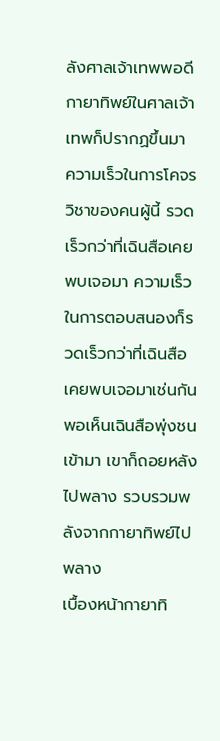ลังศาลเจ้าเทพพอดี กายาทิพย์ในศาลเจ้าเทพก็ปรากฏขึ้นมา
ความเร็วในการโคจรวิชาของคนผู้นี้ รวดเร็วกว่าที่เฉินสือเคยพบเจอมา ความเร็วในการตอบสนองก็รวดเร็วกว่าที่เฉินสือเคยพบเจอมาเช่นกัน พอเห็นเฉินสือพุ่งชนเข้ามา เขาก็ถอยหลังไปพลาง รวบรวมพลังจากกายาทิพย์ไปพลาง
เบื้องหน้ากายาทิ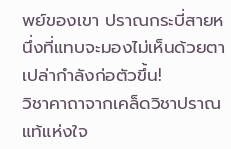พย์ของเขา ปราณกระบี่สายหนึ่งที่แทบจะมองไม่เห็นด้วยตาเปล่ากำลังก่อตัวขึ้น!
วิชาคาถาจากเคล็ดวิชาปราณแท้แห่งใจ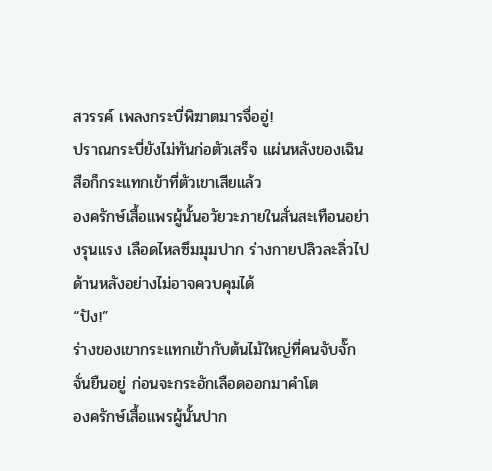สวรรค์ เพลงกระบี่พิฆาตมารจื่ออู่!
ปราณกระบี่ยังไม่ทันก่อตัวเสร็จ แผ่นหลังของเฉินสือก็กระแทกเข้าที่ตัวเขาเสียแล้ว
องครักษ์เสื้อแพรผู้นั้นอวัยวะภายในสั่นสะเทือนอย่างรุนแรง เลือดไหลซึมมุมปาก ร่างกายปลิวละลิ่วไปด้านหลังอย่างไม่อาจควบคุมได้
“ปัง!”
ร่างของเขากระแทกเข้ากับต้นไม้ใหญ่ที่คนจับจั๊กจั่นยืนอยู่ ก่อนจะกระอักเลือดออกมาคำโต
องครักษ์เสื้อแพรผู้นั้นปาก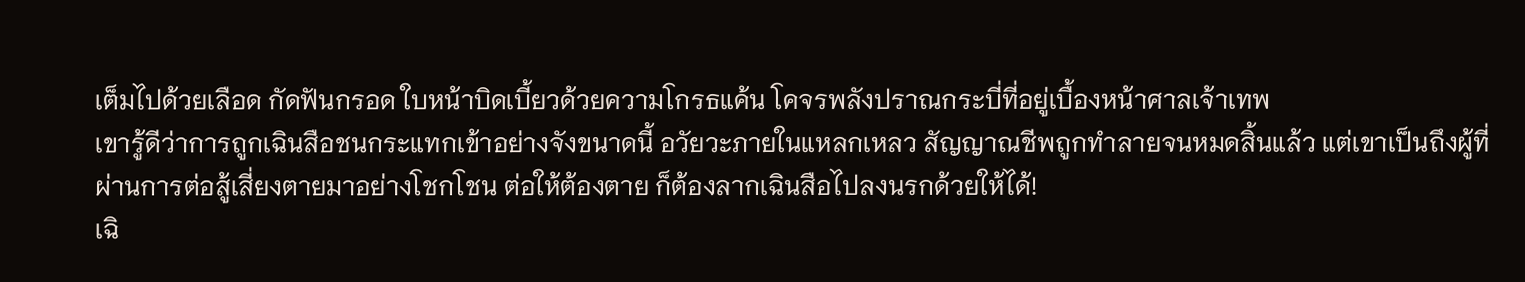เต็มไปด้วยเลือด กัดฟันกรอด ใบหน้าบิดเบี้ยวด้วยความโกรธแค้น โคจรพลังปราณกระบี่ที่อยู่เบื้องหน้าศาลเจ้าเทพ
เขารู้ดีว่าการถูกเฉินสือชนกระแทกเข้าอย่างจังขนาดนี้ อวัยวะภายในแหลกเหลว สัญญาณชีพถูกทำลายจนหมดสิ้นแล้ว แต่เขาเป็นถึงผู้ที่ผ่านการต่อสู้เสี่ยงตายมาอย่างโชกโชน ต่อให้ต้องตาย ก็ต้องลากเฉินสือไปลงนรกด้วยให้ได้!
เฉิ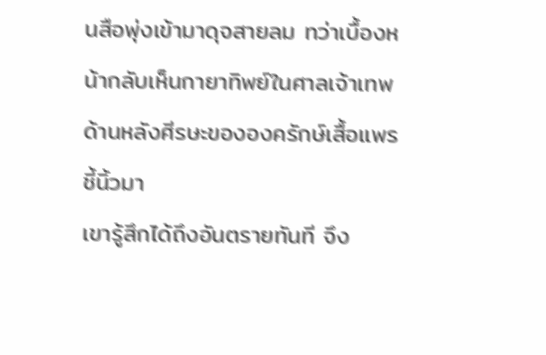นสือพุ่งเข้ามาดุจสายลม ทว่าเบื้องหน้ากลับเห็นกายาทิพย์ในศาลเจ้าเทพด้านหลังศีรษะขององครักษ์เสื้อแพรชี้นิ้วมา
เขารู้สึกได้ถึงอันตรายทันที จึง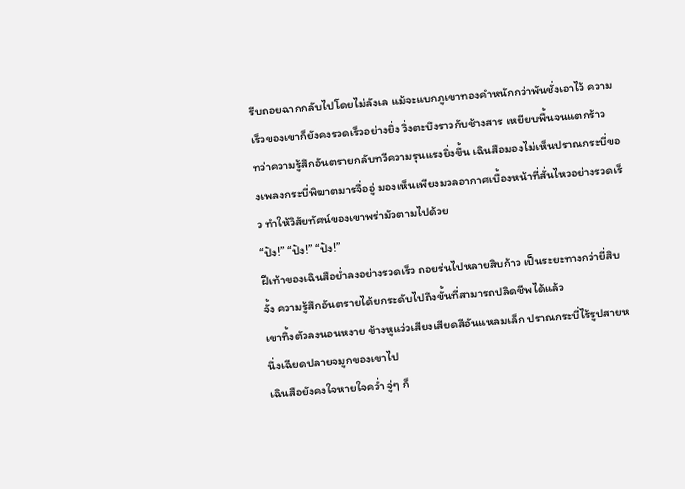รีบถอยฉากกลับไปโดยไม่ลังเล แม้จะแบกภูเขาทองคำหนักกว่าพันชั่งเอาไว้ ความเร็วของเขาก็ยังคงรวดเร็วอย่างยิ่ง วิ่งตะบึงราวกับช้างสาร เหยียบพื้นจนแตกร้าว
ทว่าความรู้สึกอันตรายกลับทวีความรุนแรงยิ่งขึ้น เฉินสือมองไม่เห็นปราณกระบี่ของเพลงกระบี่พิฆาตมารจื่ออู่ มองเห็นเพียงมวลอากาศเบื้องหน้าที่สั่นไหวอย่างรวดเร็ว ทำให้วิสัยทัศน์ของเขาพร่ามัวตามไปด้วย
“ปัง!” “ปัง!” “ปัง!”
ฝีเท้าของเฉินสือย่ำลงอย่างรวดเร็ว ถอยร่นไปหลายสิบก้าว เป็นระยะทางกว่ายี่สิบจั้ง ความรู้สึกอันตรายได้ยกระดับไปถึงขั้นที่สามารถปลิดชีพได้แล้ว
เขาทิ้งตัวลงนอนหงาย ข้างหูแว่วเสียงเสียดสีอันแหลมเล็ก ปราณกระบี่ไร้รูปสายหนึ่งเฉียดปลายจมูกของเขาไป
เฉินสือยังคงใจหายใจคว่ำ จู่ๆ ก็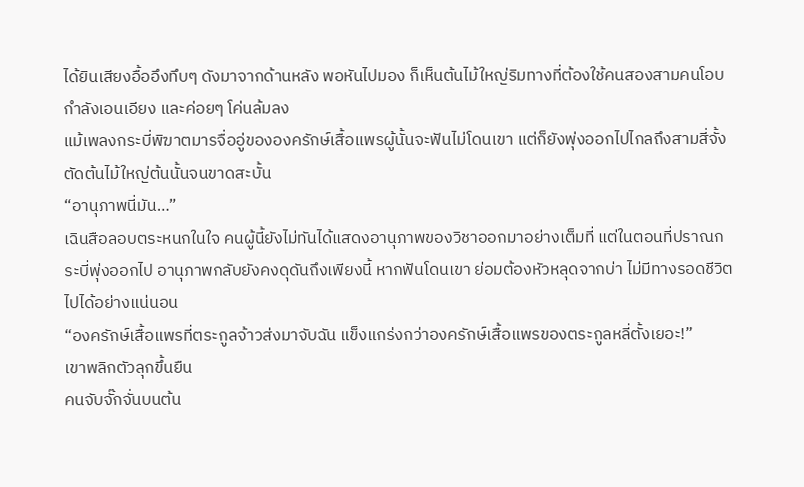ได้ยินเสียงอื้ออึงทึบๆ ดังมาจากด้านหลัง พอหันไปมอง ก็เห็นต้นไม้ใหญ่ริมทางที่ต้องใช้คนสองสามคนโอบ กำลังเอนเอียง และค่อยๆ โค่นล้มลง
แม้เพลงกระบี่พิฆาตมารจื่ออู่ขององครักษ์เสื้อแพรผู้นั้นจะฟันไม่โดนเขา แต่ก็ยังพุ่งออกไปไกลถึงสามสี่จั้ง ตัดต้นไม้ใหญ่ต้นนั้นจนขาดสะบั้น
“อานุภาพนี่มัน…”
เฉินสือลอบตระหนกในใจ คนผู้นี้ยังไม่ทันได้แสดงอานุภาพของวิชาออกมาอย่างเต็มที่ แต่ในตอนที่ปราณกระบี่พุ่งออกไป อานุภาพกลับยังคงดุดันถึงเพียงนี้ หากฟันโดนเขา ย่อมต้องหัวหลุดจากบ่า ไม่มีทางรอดชีวิตไปได้อย่างแน่นอน
“องครักษ์เสื้อแพรที่ตระกูลจ้าวส่งมาจับฉัน แข็งแกร่งกว่าองครักษ์เสื้อแพรของตระกูลหลี่ตั้งเยอะ!”
เขาพลิกตัวลุกขึ้นยืน
คนจับจั๊กจั่นบนต้น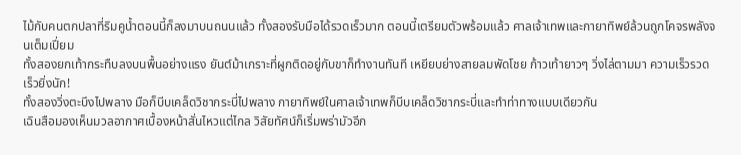ไม้กับคนตกปลาที่ริมคูน้ำตอนนี้ก็ลงมาบนถนนแล้ว ทั้งสองรับมือได้รวดเร็วมาก ตอนนี้เตรียมตัวพร้อมแล้ว ศาลเจ้าเทพและกายาทิพย์ล้วนถูกโคจรพลังจนเต็มเปี่ยม
ทั้งสองยกเท้ากระทืบลงบนพื้นอย่างแรง ยันต์ม้าเกราะที่ผูกติดอยู่กับขาก็ทำงานทันที เหยียบย่างสายลมพัดโชย ก้าวเท้ายาวๆ วิ่งไล่ตามมา ความเร็วรวดเร็วยิ่งนัก!
ทั้งสองวิ่งตะบึงไปพลาง มือก็บีบเคล็ดวิชากระบี่ไปพลาง กายาทิพย์ในศาลเจ้าเทพก็บีบเคล็ดวิชากระบี่และทำท่าทางแบบเดียวกัน
เฉินสือมองเห็นมวลอากาศเบื้องหน้าสั่นไหวแต่ไกล วิสัยทัศน์ก็เริ่มพร่ามัวอีก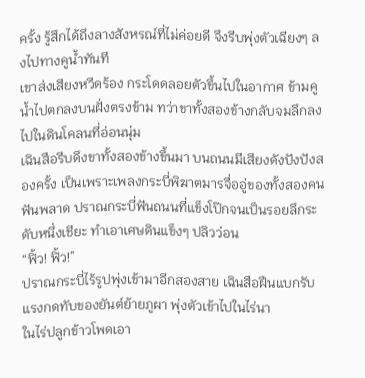ครั้ง รู้สึกได้ถึงลางสังหรณ์ที่ไม่ค่อยดี จึงรีบพุ่งตัวเฉียงๆ ลงไปทางคูน้ำทันที
เขาส่งเสียงหวีดร้อง กระโดดลอยตัวขึ้นไปในอากาศ ข้ามคูน้ำไปตกลงบนฝั่งตรงข้าม ทว่าขาทั้งสองข้างกลับจมลึกลงไปในดินโคลนที่อ่อนนุ่ม
เฉินสือรีบดึงขาทั้งสองข้างขึ้นมา บนถนนมีเสียงดังปังปังสองครั้ง เป็นเพราะเพลงกระบี่พิฆาตมารจื่ออู่ของทั้งสองคนฟันพลาด ปราณกระบี่ฟันถนนที่แข็งโป๊กจนเป็นรอยลึกระดับหนึ่งเชียะ ทำเอาเศษดินแข็งๆ ปลิวว่อน
“ฟิ้ว! ฟิ้ว!”
ปราณกระบี่ไร้รูปพุ่งเข้ามาอีกสองสาย เฉินสือฝืนแบกรับแรงกดทับของยันต์ย้ายภูผา พุ่งตัวเข้าไปในไร่นา
ในไร่ปลูกข้าวโพดเอา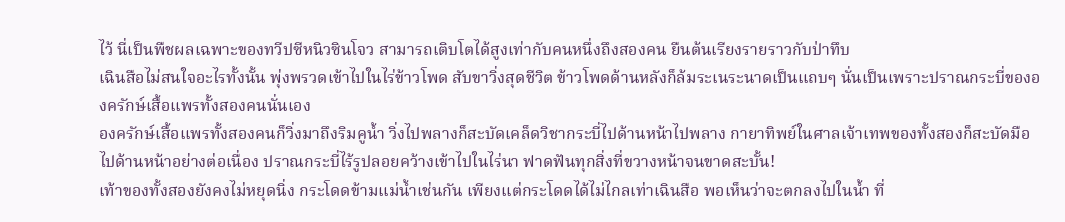ไว้ นี่เป็นพืชผลเฉพาะของทวีปซีหนิวซินโจว สามารถเติบโตได้สูงเท่ากับคนหนึ่งถึงสองคน ยืนต้นเรียงรายราวกับป่าทึบ
เฉินสือไม่สนใจอะไรทั้งนั้น พุ่งพรวดเข้าไปในไร่ข้าวโพด สับขาวิ่งสุดชีวิต ข้าวโพดด้านหลังก็ล้มระเนระนาดเป็นแถบๆ นั่นเป็นเพราะปราณกระบี่ขององครักษ์เสื้อแพรทั้งสองคนนั่นเอง
องครักษ์เสื้อแพรทั้งสองคนก็วิ่งมาถึงริมคูน้ำ วิ่งไปพลางก็สะบัดเคล็ดวิชากระบี่ไปด้านหน้าไปพลาง กายาทิพย์ในศาลเจ้าเทพของทั้งสองก็สะบัดมือไปด้านหน้าอย่างต่อเนื่อง ปราณกระบี่ไร้รูปลอยคว้างเข้าไปในไร่นา ฟาดฟันทุกสิ่งที่ขวางหน้าจนขาดสะบั้น!
เท้าของทั้งสองยังคงไม่หยุดนิ่ง กระโดดข้ามแม่น้ำเช่นกัน เพียงแต่กระโดดได้ไม่ไกลเท่าเฉินสือ พอเห็นว่าจะตกลงไปในน้ำ ที่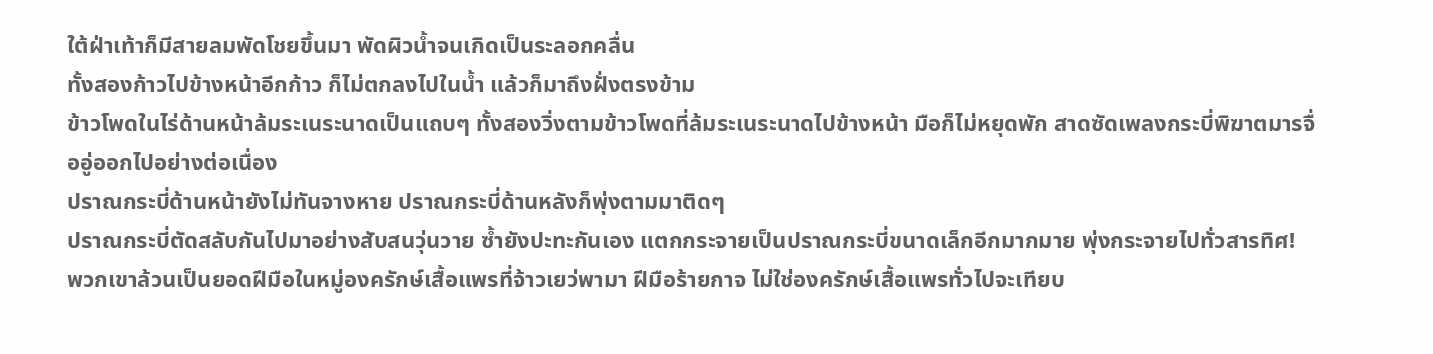ใต้ฝ่าเท้าก็มีสายลมพัดโชยขึ้นมา พัดผิวน้ำจนเกิดเป็นระลอกคลื่น
ทั้งสองก้าวไปข้างหน้าอีกก้าว ก็ไม่ตกลงไปในน้ำ แล้วก็มาถึงฝั่งตรงข้าม
ข้าวโพดในไร่ด้านหน้าล้มระเนระนาดเป็นแถบๆ ทั้งสองวิ่งตามข้าวโพดที่ล้มระเนระนาดไปข้างหน้า มือก็ไม่หยุดพัก สาดซัดเพลงกระบี่พิฆาตมารจื่ออู่ออกไปอย่างต่อเนื่อง
ปราณกระบี่ด้านหน้ายังไม่ทันจางหาย ปราณกระบี่ด้านหลังก็พุ่งตามมาติดๆ
ปราณกระบี่ตัดสลับกันไปมาอย่างสับสนวุ่นวาย ซ้ำยังปะทะกันเอง แตกกระจายเป็นปราณกระบี่ขนาดเล็กอีกมากมาย พุ่งกระจายไปทั่วสารทิศ!
พวกเขาล้วนเป็นยอดฝีมือในหมู่องครักษ์เสื้อแพรที่จ้าวเยว่พามา ฝีมือร้ายกาจ ไม่ใช่องครักษ์เสื้อแพรทั่วไปจะเทียบ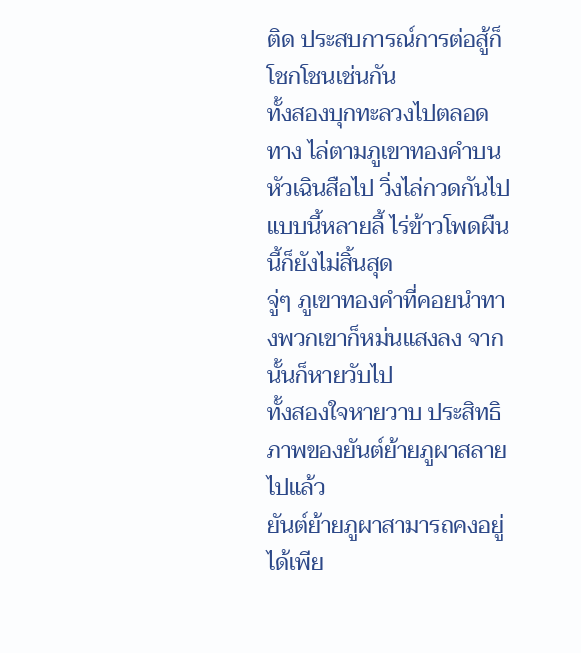ติด ประสบการณ์การต่อสู้ก็โชกโชนเช่นกัน
ทั้งสองบุกทะลวงไปตลอดทาง ไล่ตามภูเขาทองคำบนหัวเฉินสือไป วิ่งไล่กวดกันไปแบบนี้หลายลี้ ไร่ข้าวโพดผืนนี้ก็ยังไม่สิ้นสุด
จู่ๆ ภูเขาทองคำที่คอยนำทางพวกเขาก็หม่นแสงลง จากนั้นก็หายวับไป
ทั้งสองใจหายวาบ ประสิทธิภาพของยันต์ย้ายภูผาสลายไปแล้ว
ยันต์ย้ายภูผาสามารถคงอยู่ได้เพีย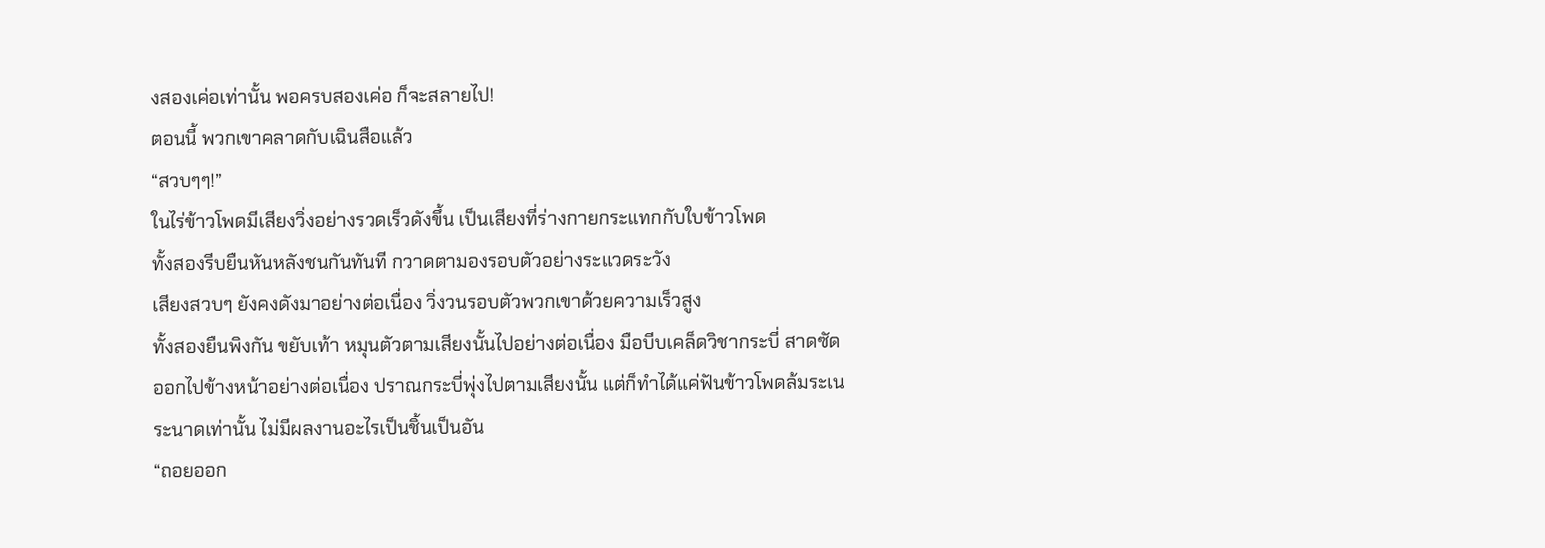งสองเค่อเท่านั้น พอครบสองเค่อ ก็จะสลายไป!
ตอนนี้ พวกเขาคลาดกับเฉินสือแล้ว
“สวบๆๆ!”
ในไร่ข้าวโพดมีเสียงวิ่งอย่างรวดเร็วดังขึ้น เป็นเสียงที่ร่างกายกระแทกกับใบข้าวโพด
ทั้งสองรีบยืนหันหลังชนกันทันที กวาดตามองรอบตัวอย่างระแวดระวัง
เสียงสวบๆ ยังคงดังมาอย่างต่อเนื่อง วิ่งวนรอบตัวพวกเขาด้วยความเร็วสูง
ทั้งสองยืนพิงกัน ขยับเท้า หมุนตัวตามเสียงนั้นไปอย่างต่อเนื่อง มือบีบเคล็ดวิชากระบี่ สาดซัดออกไปข้างหน้าอย่างต่อเนื่อง ปราณกระบี่พุ่งไปตามเสียงนั้น แต่ก็ทำได้แค่ฟันข้าวโพดล้มระเนระนาดเท่านั้น ไม่มีผลงานอะไรเป็นชิ้นเป็นอัน
“ถอยออก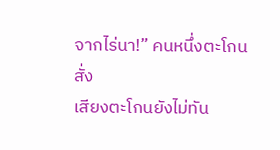จากไร่นา!” คนหนึ่งตะโกนสั่ง
เสียงตะโกนยังไม่ทัน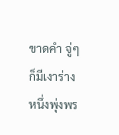ขาดคำ จู่ๆ ก็มีเงาร่างหนึ่งพุ่งพร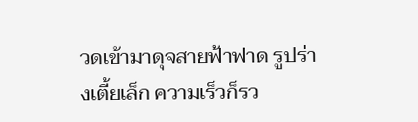วดเข้ามาดุจสายฟ้าฟาด รูปร่างเตี้ยเล็ก ความเร็วก็รว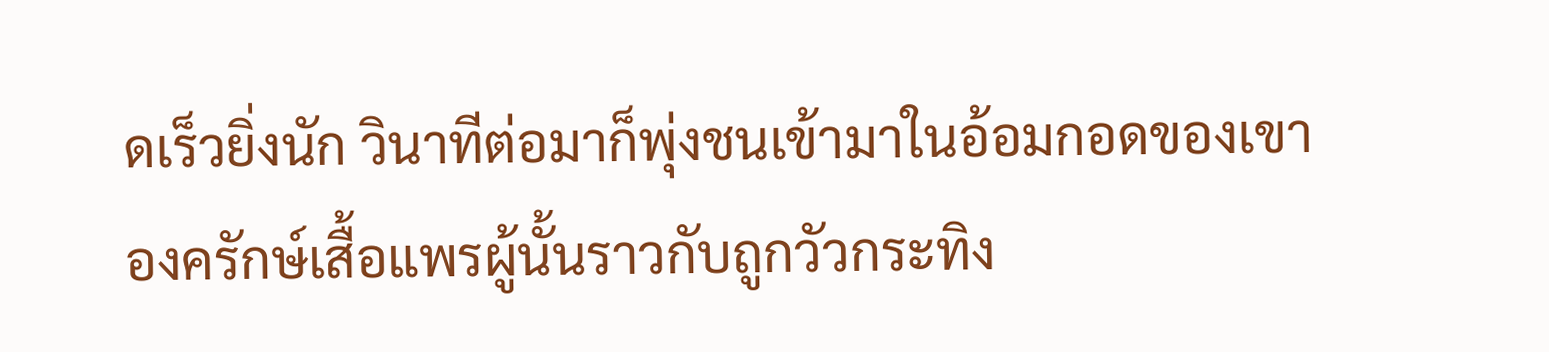ดเร็วยิ่งนัก วินาทีต่อมาก็พุ่งชนเข้ามาในอ้อมกอดของเขา องครักษ์เสื้อแพรผู้นั้นราวกับถูกวัวกระทิง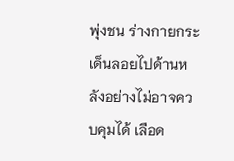พุ่งชน ร่างกายกระเด็นลอยไปด้านหลังอย่างไม่อาจควบคุมได้ เลือด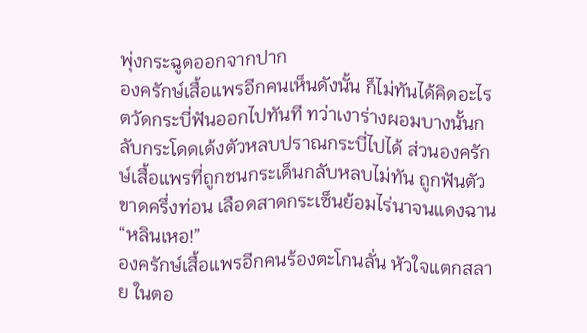พุ่งกระฉูดออกจากปาก
องครักษ์เสื้อแพรอีกคนเห็นดังนั้น ก็ไม่ทันได้คิดอะไร ตวัดกระบี่ฟันออกไปทันที ทว่าเงาร่างผอมบางนั้นกลับกระโดดเด้งตัวหลบปราณกระบี่ไปได้ ส่วนองครักษ์เสื้อแพรที่ถูกชนกระเด็นกลับหลบไม่ทัน ถูกฟันตัวขาดครึ่งท่อน เลือดสาดกระเซ็นย้อมไร่นาจนแดงฉาน
“หลินเหอ!”
องครักษ์เสื้อแพรอีกคนร้องตะโกนลั่น หัวใจแตกสลาย ในตอ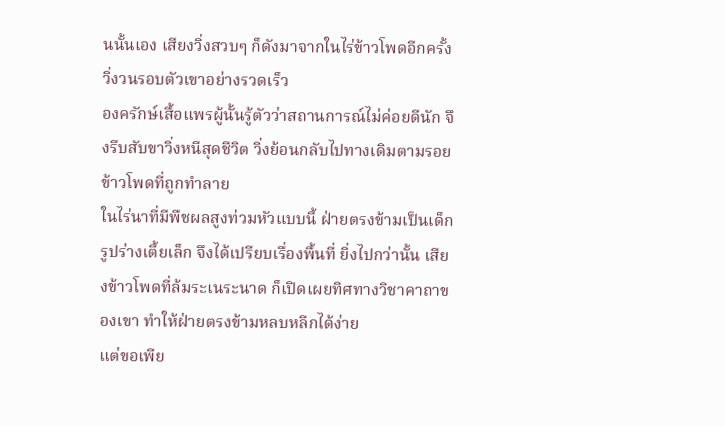นนั้นเอง เสียงวิ่งสวบๆ ก็ดังมาจากในไร่ข้าวโพดอีกครั้ง วิ่งวนรอบตัวเขาอย่างรวดเร็ว
องครักษ์เสื้อแพรผู้นั้นรู้ตัวว่าสถานการณ์ไม่ค่อยดีนัก จึงรีบสับขาวิ่งหนีสุดชีวิต วิ่งย้อนกลับไปทางเดิมตามรอยข้าวโพดที่ถูกทำลาย
ในไร่นาที่มีพืชผลสูงท่วมหัวแบบนี้ ฝ่ายตรงข้ามเป็นเด็ก รูปร่างเตี้ยเล็ก จึงได้เปรียบเรื่องพื้นที่ ยิ่งไปกว่านั้น เสียงข้าวโพดที่ล้มระเนระนาด ก็เปิดเผยทิศทางวิชาคาถาของเขา ทำให้ฝ่ายตรงข้ามหลบหลีกได้ง่าย
แต่ขอเพีย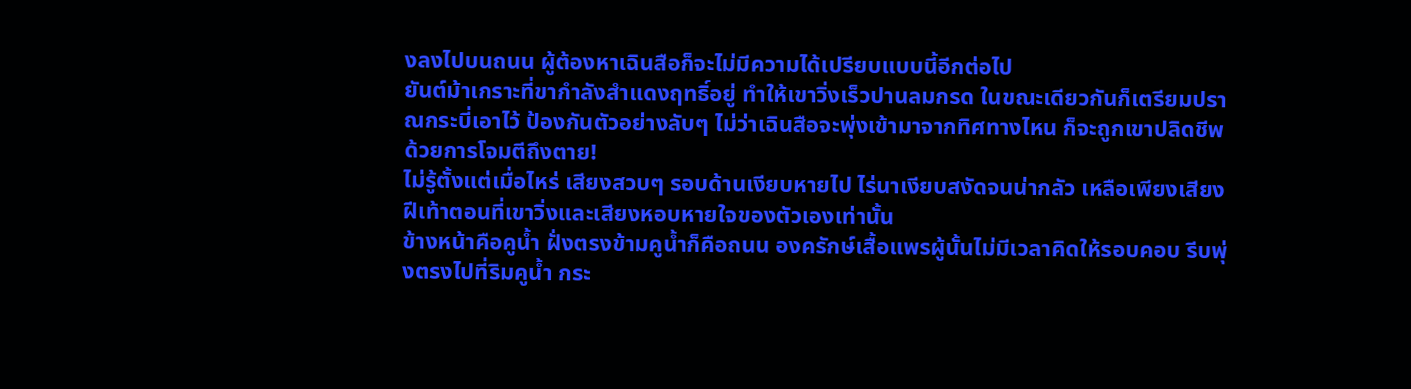งลงไปบนถนน ผู้ต้องหาเฉินสือก็จะไม่มีความได้เปรียบแบบนี้อีกต่อไป
ยันต์ม้าเกราะที่ขากำลังสำแดงฤทธิ์อยู่ ทำให้เขาวิ่งเร็วปานลมกรด ในขณะเดียวกันก็เตรียมปราณกระบี่เอาไว้ ป้องกันตัวอย่างลับๆ ไม่ว่าเฉินสือจะพุ่งเข้ามาจากทิศทางไหน ก็จะถูกเขาปลิดชีพด้วยการโจมตีถึงตาย!
ไม่รู้ตั้งแต่เมื่อไหร่ เสียงสวบๆ รอบด้านเงียบหายไป ไร่นาเงียบสงัดจนน่ากลัว เหลือเพียงเสียงฝีเท้าตอนที่เขาวิ่งและเสียงหอบหายใจของตัวเองเท่านั้น
ข้างหน้าคือคูน้ำ ฝั่งตรงข้ามคูน้ำก็คือถนน องครักษ์เสื้อแพรผู้นั้นไม่มีเวลาคิดให้รอบคอบ รีบพุ่งตรงไปที่ริมคูน้ำ กระ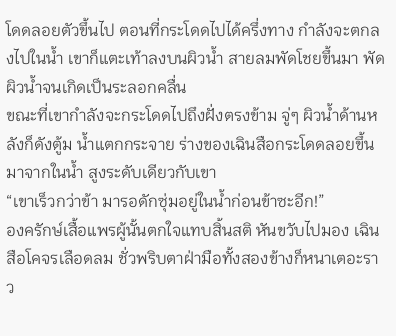โดดลอยตัวขึ้นไป ตอนที่กระโดดไปได้ครึ่งทาง กำลังจะตกลงไปในน้ำ เขาก็แตะเท้าลงบนผิวน้ำ สายลมพัดโชยขึ้นมา พัดผิวน้ำจนเกิดเป็นระลอกคลื่น
ขณะที่เขากำลังจะกระโดดไปถึงฝั่งตรงข้าม จู่ๆ ผิวน้ำด้านหลังก็ดังตู้ม น้ำแตกกระจาย ร่างของเฉินสือกระโดดลอยขึ้นมาจากในน้ำ สูงระดับเดียวกับเขา
“เขาเร็วกว่าข้า มารอดักซุ่มอยู่ในน้ำก่อนข้าซะอีก!”
องครักษ์เสื้อแพรผู้นั้นตกใจแทบสิ้นสติ หันขวับไปมอง เฉินสือโคจรเลือดลม ชั่วพริบตาฝ่ามือทั้งสองข้างก็หนาเตอะราว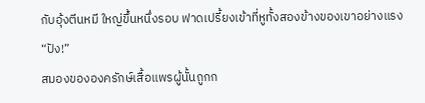กับอุ้งตีนหมี ใหญ่ขึ้นหนึ่งรอบ ฟาดเปรี้ยงเข้าที่หูทั้งสองข้างของเขาอย่างแรง
“ปัง!”
สมองขององครักษ์เสื้อแพรผู้นั้นถูกก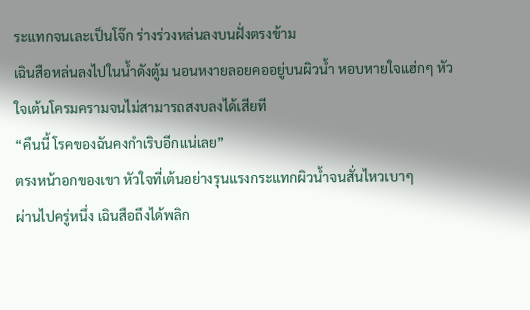ระแทกจนเละเป็นโจ๊ก ร่างร่วงหล่นลงบนฝั่งตรงข้าม
เฉินสือหล่นลงไปในน้ำดังตู้ม นอนหงายลอยคออยู่บนผิวน้ำ หอบหายใจแฮ่กๆ หัวใจเต้นโครมครามจนไม่สามารถสงบลงได้เสียที
“คืนนี้ โรคของฉันคงกำเริบอีกแน่เลย”
ตรงหน้าอกของเขา หัวใจที่เต้นอย่างรุนแรงกระแทกผิวน้ำจนสั่นไหวเบาๆ
ผ่านไปครู่หนึ่ง เฉินสือถึงได้พลิก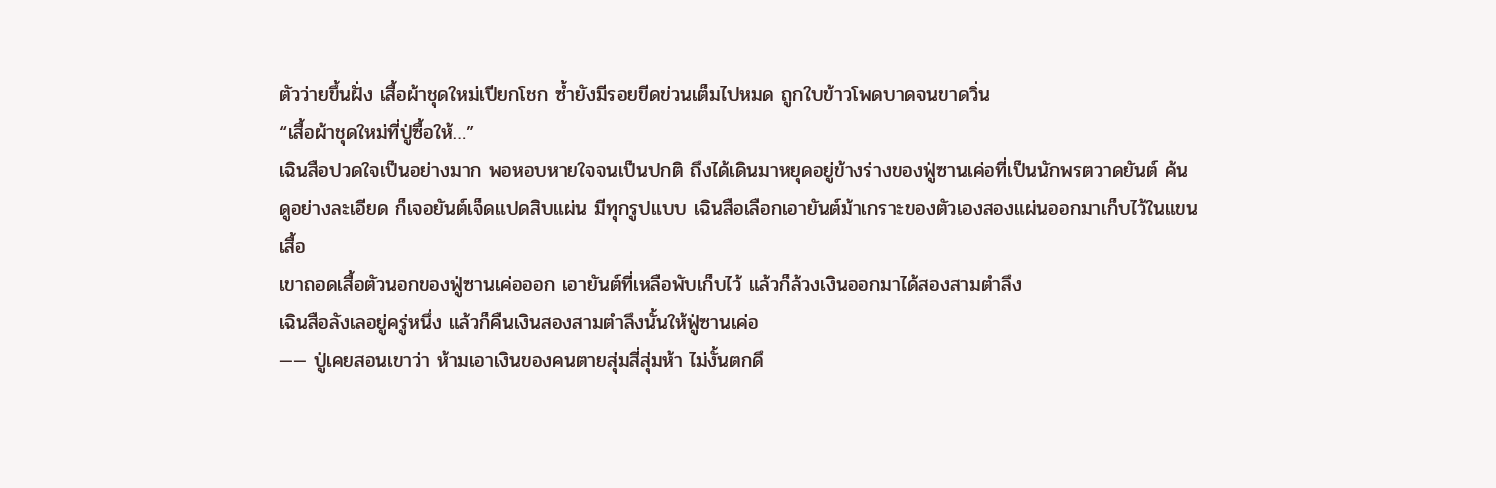ตัวว่ายขึ้นฝั่ง เสื้อผ้าชุดใหม่เปียกโชก ซ้ำยังมีรอยขีดข่วนเต็มไปหมด ถูกใบข้าวโพดบาดจนขาดวิ่น
“เสื้อผ้าชุดใหม่ที่ปู่ซื้อให้…”
เฉินสือปวดใจเป็นอย่างมาก พอหอบหายใจจนเป็นปกติ ถึงได้เดินมาหยุดอยู่ข้างร่างของฟู่ซานเค่อที่เป็นนักพรตวาดยันต์ ค้นดูอย่างละเอียด ก็เจอยันต์เจ็ดแปดสิบแผ่น มีทุกรูปแบบ เฉินสือเลือกเอายันต์ม้าเกราะของตัวเองสองแผ่นออกมาเก็บไว้ในแขนเสื้อ
เขาถอดเสื้อตัวนอกของฟู่ซานเค่อออก เอายันต์ที่เหลือพับเก็บไว้ แล้วก็ล้วงเงินออกมาได้สองสามตำลึง
เฉินสือลังเลอยู่ครู่หนึ่ง แล้วก็คืนเงินสองสามตำลึงนั้นให้ฟู่ซานเค่อ
—— ปู่เคยสอนเขาว่า ห้ามเอาเงินของคนตายสุ่มสี่สุ่มห้า ไม่งั้นตกดึ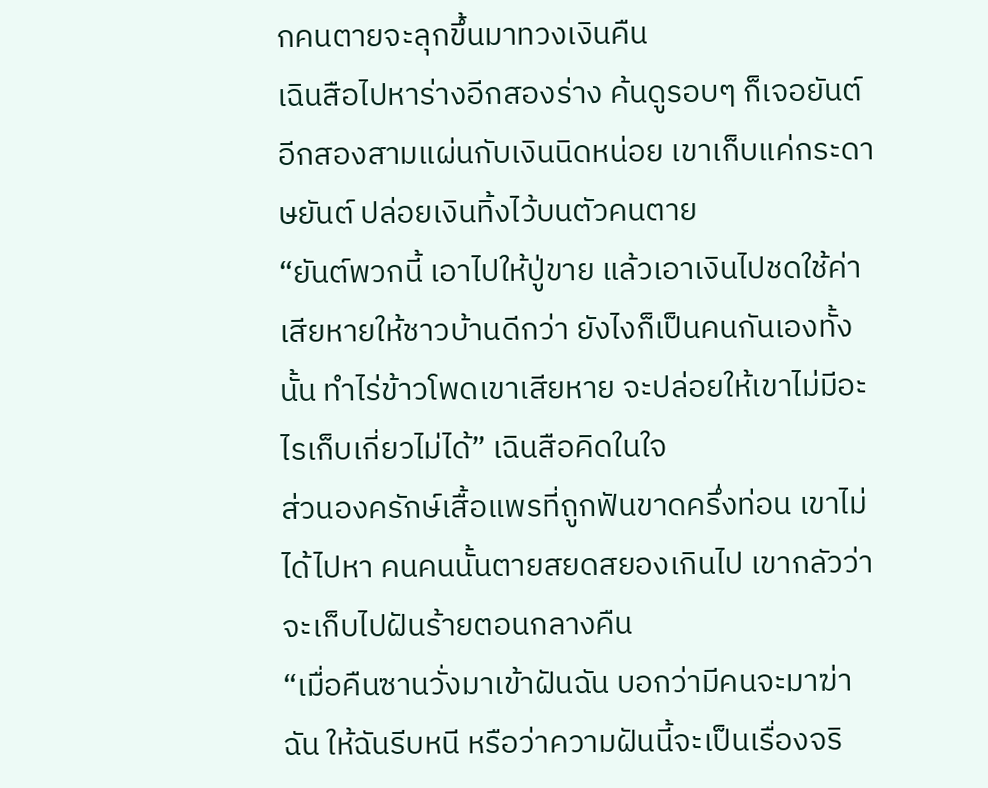กคนตายจะลุกขึ้นมาทวงเงินคืน
เฉินสือไปหาร่างอีกสองร่าง ค้นดูรอบๆ ก็เจอยันต์อีกสองสามแผ่นกับเงินนิดหน่อย เขาเก็บแค่กระดาษยันต์ ปล่อยเงินทิ้งไว้บนตัวคนตาย
“ยันต์พวกนี้ เอาไปให้ปู่ขาย แล้วเอาเงินไปชดใช้ค่าเสียหายให้ชาวบ้านดีกว่า ยังไงก็เป็นคนกันเองทั้งนั้น ทำไร่ข้าวโพดเขาเสียหาย จะปล่อยให้เขาไม่มีอะไรเก็บเกี่ยวไม่ได้” เฉินสือคิดในใจ
ส่วนองครักษ์เสื้อแพรที่ถูกฟันขาดครึ่งท่อน เขาไม่ได้ไปหา คนคนนั้นตายสยดสยองเกินไป เขากลัวว่าจะเก็บไปฝันร้ายตอนกลางคืน
“เมื่อคืนซานวั่งมาเข้าฝันฉัน บอกว่ามีคนจะมาฆ่าฉัน ให้ฉันรีบหนี หรือว่าความฝันนี้จะเป็นเรื่องจริ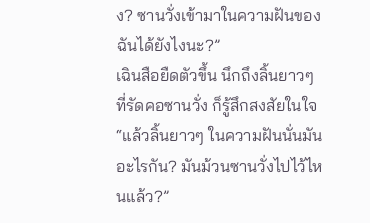ง? ซานวั่งเข้ามาในความฝันของฉันได้ยังไงนะ?”
เฉินสือยืดตัวขึ้น นึกถึงลิ้นยาวๆ ที่รัดคอซานวั่ง ก็รู้สึกสงสัยในใจ “แล้วลิ้นยาวๆ ในความฝันนั่นมันอะไรกัน? มันม้วนซานวั่งไปไว้ไหนแล้ว?”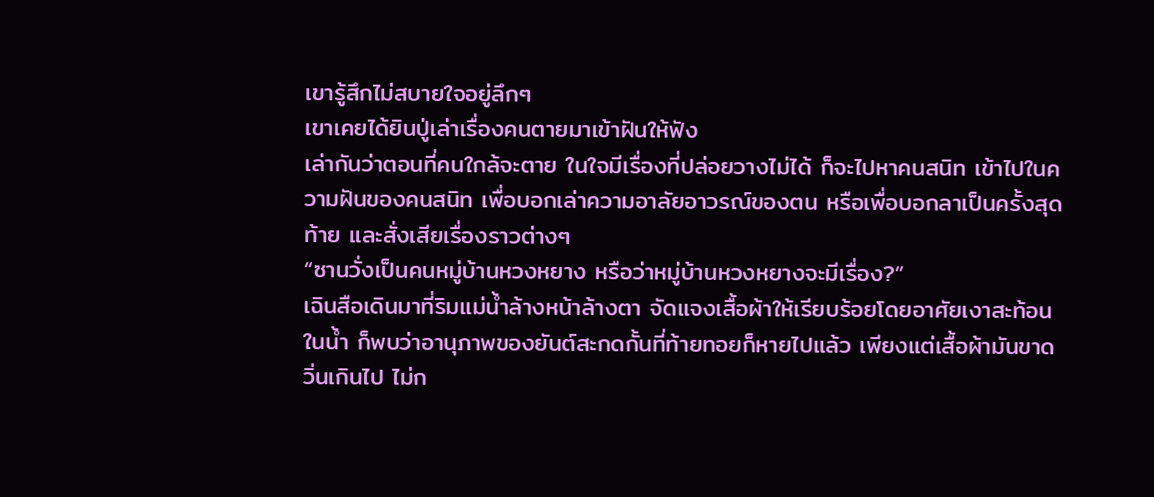เขารู้สึกไม่สบายใจอยู่ลึกๆ
เขาเคยได้ยินปู่เล่าเรื่องคนตายมาเข้าฝันให้ฟัง
เล่ากันว่าตอนที่คนใกล้จะตาย ในใจมีเรื่องที่ปล่อยวางไม่ได้ ก็จะไปหาคนสนิท เข้าไปในความฝันของคนสนิท เพื่อบอกเล่าความอาลัยอาวรณ์ของตน หรือเพื่อบอกลาเป็นครั้งสุดท้าย และสั่งเสียเรื่องราวต่างๆ
“ซานวั่งเป็นคนหมู่บ้านหวงหยาง หรือว่าหมู่บ้านหวงหยางจะมีเรื่อง?”
เฉินสือเดินมาที่ริมแม่น้ำล้างหน้าล้างตา จัดแจงเสื้อผ้าให้เรียบร้อยโดยอาศัยเงาสะท้อนในน้ำ ก็พบว่าอานุภาพของยันต์สะกดกั้นที่ท้ายทอยก็หายไปแล้ว เพียงแต่เสื้อผ้ามันขาดวิ่นเกินไป ไม่ก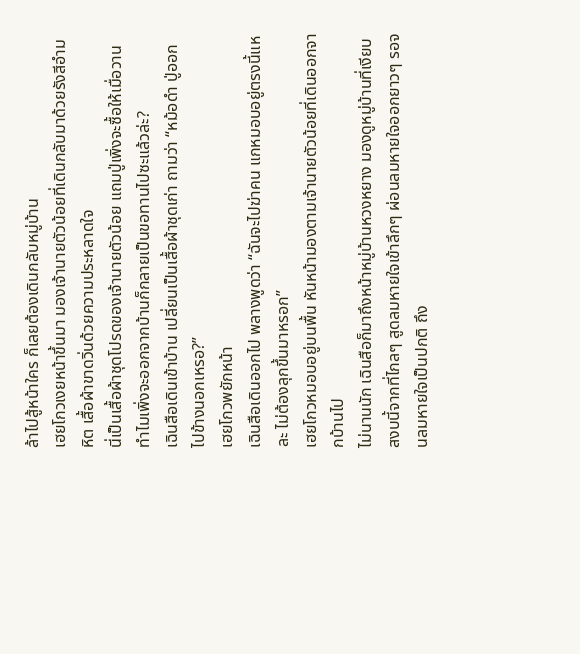ล้าไปสู้หน้าใคร ก็เลยต้องเดินกลับหมู่บ้าน
เฮยโกวเงยหน้าขึ้นมา มองเจ้านายตัวน้อยที่เดินกลับมาด้วยรังสีอำมหิต เสื้อผ้าขาดวิ่นด้วยความประหลาดใจ
นี่เป็นเสื้อผ้าชุดโปรดของเจ้านายตัวน้อย แถมปู่เพิ่งจะซื้อให้เมื่อวาน ทำไมเพิ่งจะออกจากบ้านก็กลายเป็นขอทานไปซะแล้วล่ะ?
เฉินสือเดินเข้าบ้าน เปลี่ยนเป็นเสื้อผ้าชุดเก่า ถามว่า “หม้อดำ ปู่ออกไปข้างนอกเหรอ?”
เฮยโกวพยักหน้า
เฉินสือเดินออกไป พลางพูดว่า “ฉันจะไปฆ่าคน แกหมอบอยู่ตรงนี้แหละ ไม่ต้องลุกขึ้นมาหรอก”
เฮยโกวหมอบอยู่บนพื้น หันหน้ามองตามเจ้านายตัวน้อยที่เดินออกจากบ้านไป
ไม่นานนัก เฉินสือก็มาถึงหน้าหมู่บ้านหวงหยาง มองดูหมู่บ้านที่เงียบสงบนี้จากที่ไกลๆ สูดลมหายใจเข้าลึกๆ ผ่อนลมหายใจออกยาวๆ รอจนลมหายใจเป็นปกติ ถึง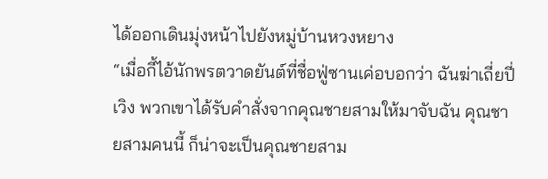ได้ออกเดินมุ่งหน้าไปยังหมู่บ้านหวงหยาง
“เมื่อกี้ไอ้นักพรตวาดยันต์ที่ชื่อฟู่ซานเค่อบอกว่า ฉันฆ่าเถี่ยปี่เวิง พวกเขาได้รับคำสั่งจากคุณชายสามให้มาจับฉัน คุณชายสามคนนี้ ก็น่าจะเป็นคุณชายสาม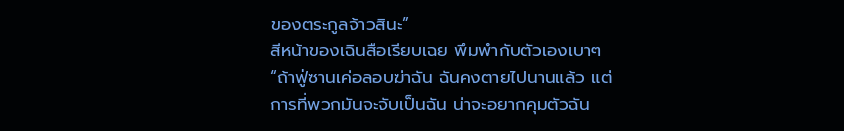ของตระกูลจ้าวสินะ”
สีหน้าของเฉินสือเรียบเฉย พึมพำกับตัวเองเบาๆ “ถ้าฟู่ซานเค่อลอบฆ่าฉัน ฉันคงตายไปนานแล้ว แต่การที่พวกมันจะจับเป็นฉัน น่าจะอยากคุมตัวฉัน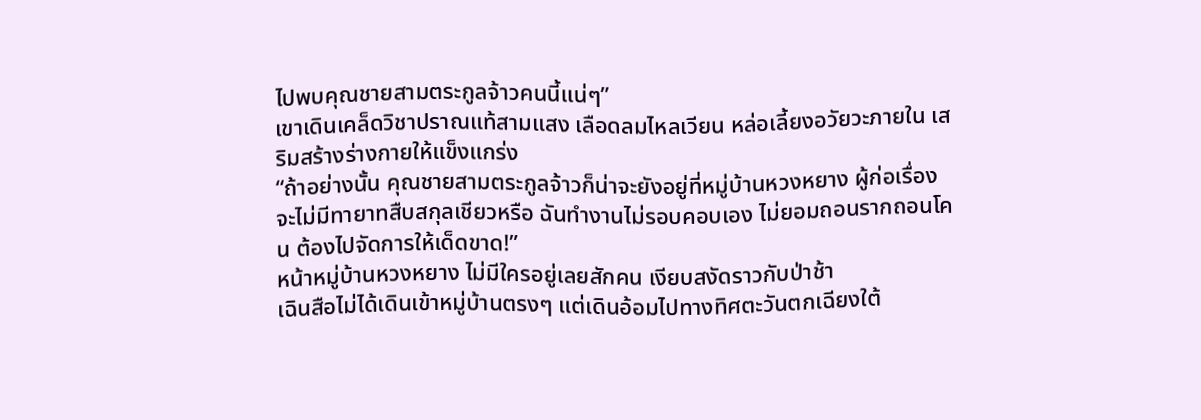ไปพบคุณชายสามตระกูลจ้าวคนนี้แน่ๆ”
เขาเดินเคล็ดวิชาปราณแท้สามแสง เลือดลมไหลเวียน หล่อเลี้ยงอวัยวะภายใน เสริมสร้างร่างกายให้แข็งแกร่ง
“ถ้าอย่างนั้น คุณชายสามตระกูลจ้าวก็น่าจะยังอยู่ที่หมู่บ้านหวงหยาง ผู้ก่อเรื่อง จะไม่มีทายาทสืบสกุลเชียวหรือ ฉันทำงานไม่รอบคอบเอง ไม่ยอมถอนรากถอนโคน ต้องไปจัดการให้เด็ดขาด!”
หน้าหมู่บ้านหวงหยาง ไม่มีใครอยู่เลยสักคน เงียบสงัดราวกับป่าช้า
เฉินสือไม่ได้เดินเข้าหมู่บ้านตรงๆ แต่เดินอ้อมไปทางทิศตะวันตกเฉียงใต้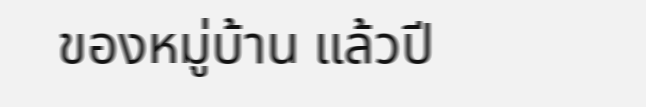ของหมู่บ้าน แล้วปี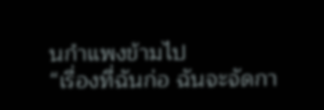นกำแพงข้ามไป
“เรื่องที่ฉันก่อ ฉันจะจัดกา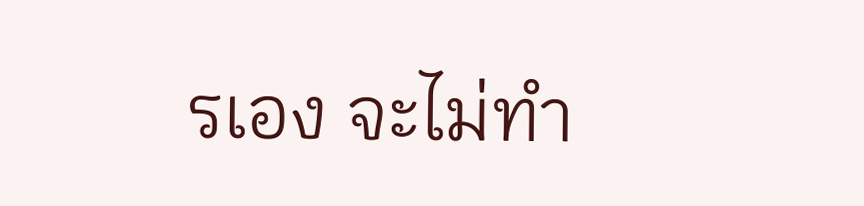รเอง จะไม่ทำ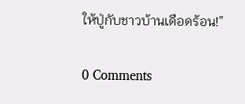ให้ปู่กับชาวบ้านเดือดร้อน!”

0 Comments